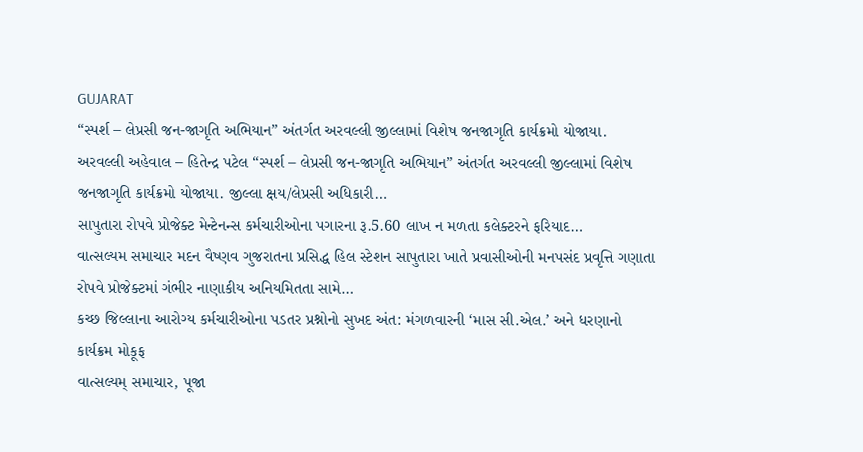GUJARAT
“સ્પર્શ – લેપ્રસી જન-જાગૃતિ અભિયાન” અંતર્ગત અરવલ્લી જીલ્લામાં વિશેષ જનજાગૃતિ કાર્યક્રમો યોજાયા.
અરવલ્લી અહેવાલ – હિતેન્દ્ર પટેલ “સ્પર્શ – લેપ્રસી જન-જાગૃતિ અભિયાન” અંતર્ગત અરવલ્લી જીલ્લામાં વિશેષ જનજાગૃતિ કાર્યક્રમો યોજાયા. જીલ્લા ક્ષય/લેપ્રસી અધિકારી…
સાપુતારા રોપવે પ્રોજેક્ટ મેન્ટેનન્સ કર્મચારીઓના પગારના રૂ.5.60 લાખ ન મળતા કલેક્ટરને ફરિયાદ…
વાત્સલ્યમ સમાચાર મદન વૈષ્ણવ ગુજરાતના પ્રસિદ્ધ હિલ સ્ટેશન સાપુતારા ખાતે પ્રવાસીઓની મનપસંદ પ્રવૃત્તિ ગણાતા રોપવે પ્રોજેક્ટમાં ગંભીર નાણાકીય અનિયમિતતા સામે…
કચ્છ જિલ્લાના આરોગ્ય કર્મચારીઓના પડતર પ્રશ્નોનો સુખદ અંત: મંગળવારની ‘માસ સી.એલ.’ અને ધરણાનો કાર્યક્રમ મોકૂફ
વાત્સલ્યમ્ સમાચાર, પૂજા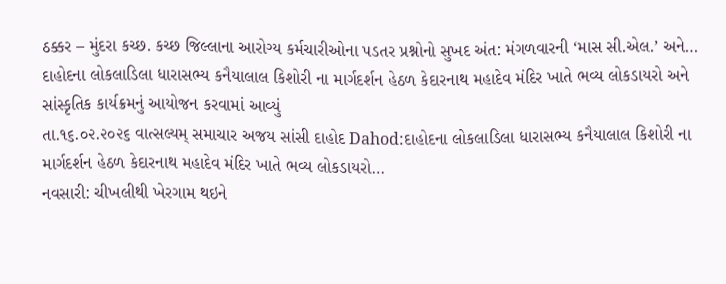ઠક્કર – મુંદરા કચ્છ. કચ્છ જિલ્લાના આરોગ્ય કર્મચારીઓના પડતર પ્રશ્નોનો સુખદ અંત: મંગળવારની ‘માસ સી.એલ.’ અને…
દાહોદના લોકલાડિલા ધારાસભ્ય કનૈયાલાલ કિશોરી ના માર્ગદર્શન હેઠળ કેદારનાથ મહાદેવ મંદિર ખાતે ભવ્ય લોકડાયરો અને સાંસ્કૃતિક કાર્યક્રમનું આયોજન કરવામાં આવ્યું
તા.૧૬.૦૨.૨૦૨૬ વાત્સલ્યમ્ સમાચાર અજય સાંસી દાહોદ Dahod:દાહોદના લોકલાડિલા ધારાસભ્ય કનૈયાલાલ કિશોરી ના માર્ગદર્શન હેઠળ કેદારનાથ મહાદેવ મંદિર ખાતે ભવ્ય લોકડાયરો…
નવસારી: ચીખલીથી ખેરગામ થઇને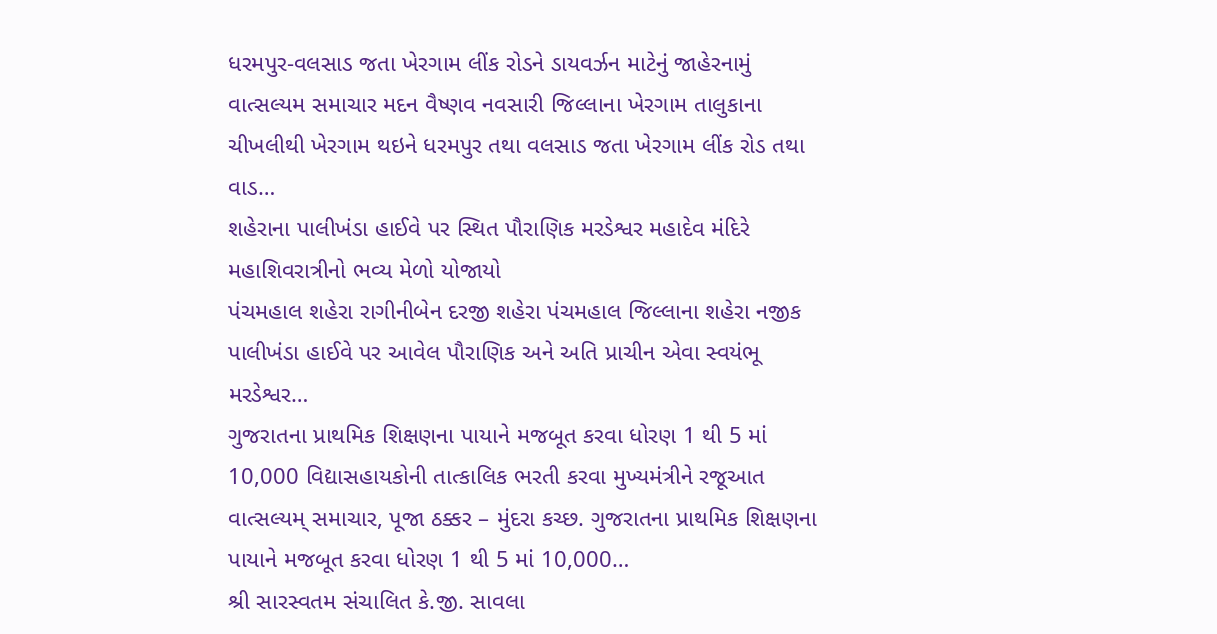ધરમપુર-વલસાડ જતા ખેરગામ લીંક રોડને ડાયવર્ઝન માટેનું જાહેરનામું
વાત્સલ્યમ સમાચાર મદન વૈષ્ણવ નવસારી જિલ્લાના ખેરગામ તાલુકાના ચીખલીથી ખેરગામ થઇને ધરમપુર તથા વલસાડ જતા ખેરગામ લીંક રોડ તથા વાડ…
શહેરાના પાલીખંડા હાઈવે પર સ્થિત પૌરાણિક મરડેશ્વર મહાદેવ મંદિરે મહાશિવરાત્રીનો ભવ્ય મેળો યોજાયો
પંચમહાલ શહેરા રાગીનીબેન દરજી શહેરા પંચમહાલ જિલ્લાના શહેરા નજીક પાલીખંડા હાઈવે પર આવેલ પૌરાણિક અને અતિ પ્રાચીન એવા સ્વયંભૂ મરડેશ્વર…
ગુજરાતના પ્રાથમિક શિક્ષણના પાયાને મજબૂત કરવા ધોરણ 1 થી 5 માં 10,000 વિદ્યાસહાયકોની તાત્કાલિક ભરતી કરવા મુખ્યમંત્રીને રજૂઆત
વાત્સલ્યમ્ સમાચાર, પૂજા ઠક્કર – મુંદરા કચ્છ. ગુજરાતના પ્રાથમિક શિક્ષણના પાયાને મજબૂત કરવા ધોરણ 1 થી 5 માં 10,000…
શ્રી સારસ્વતમ સંચાલિત કે.જી. સાવલા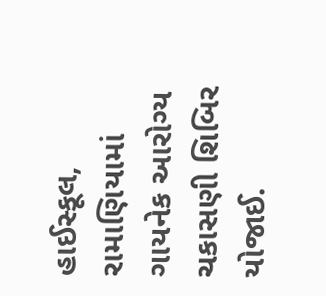હાઈસ્કૂલ, રામાણિયામાં ગાયનેક આરોગ્ય ચકાસણી શિબિર યોજાઈ.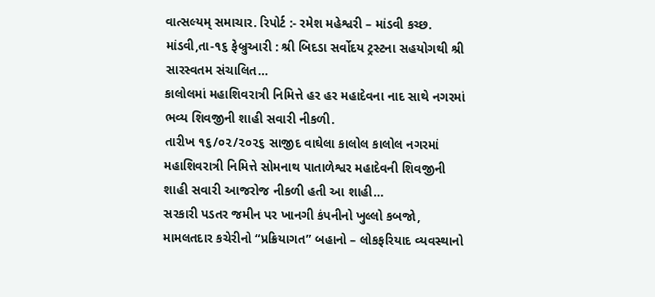વાત્સલ્યમ્ સમાચાર. રિપોર્ટ :- રમેશ મહેશ્વરી – માંડવી કચ્છ. માંડવી,તા-૧૬ ફેબ્રુઆરી : શ્રી બિદડા સર્વોદય ટ્રસ્ટના સહયોગથી શ્રી સારસ્વતમ સંચાલિત…
કાલોલમાં મહાશિવરાત્રી નિમિત્તે હર હર મહાદેવના નાદ સાથે નગરમાં ભવ્ય શિવજીની શાહી સવારી નીકળી.
તારીખ ૧૬/૦૨/૨૦૨૬ સાજીદ વાઘેલા કાલોલ કાલોલ નગરમાં મહાશિવરાત્રી નિમિત્તે સોમનાથ પાતાળેશ્વર મહાદેવની શિવજીની શાહી સવારી આજરોજ નીકળી હતી આ શાહી…
સરકારી પડતર જમીન પર ખાનગી કંપનીનો ખુલ્લો કબજો, મામલતદાર કચેરીનો “પ્રક્રિયાગત” બહાનો – લોકફરિયાદ વ્યવસ્થાનો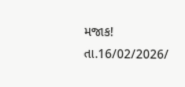મજાક!
તા.16/02/2026/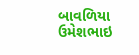બાવળિયા ઉમેશભાઇ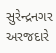સુરેન્દ્રનગર અરજદારે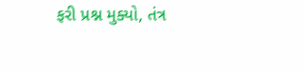ફરી પ્રશ્ન મુક્યો, તંત્ર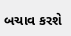બચાવ કરશે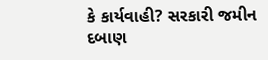કે કાર્યવાહી? સરકારી જમીન દબાણ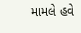મામલે હવે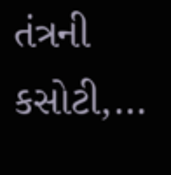તંત્રની કસોટી,…